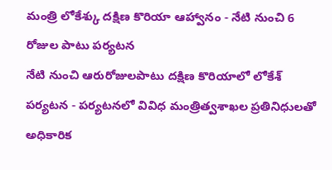మంత్రి లోకేశ్కు దక్షిణ కొరియా ఆహ్వానం - నేటి నుంచి 6 రోజుల పాటు పర్యటన
నేటి నుంచి ఆరురోజులపాటు దక్షిణ కొరియాలో లోకేశ్ పర్యటన - పర్యటనలో వివిధ మంత్రిత్వశాఖల ప్రతినిధులతో అధికారిక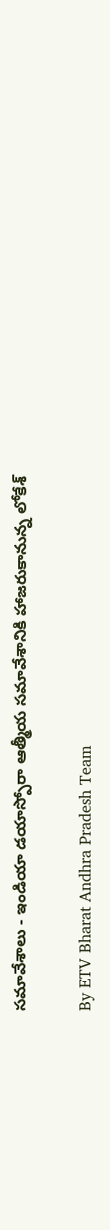సమావేశాలు - ఇండియా డయాస్పోరా ఆత్మీయ సమావేశానికి హాజరుకానున్న లోకేశ్

By ETV Bharat Andhra Pradesh Team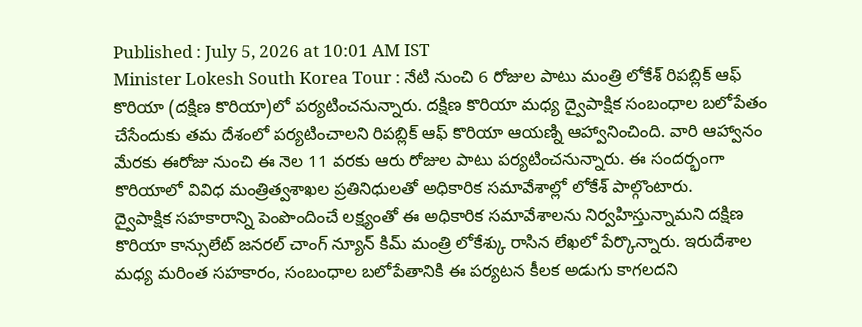Published : July 5, 2026 at 10:01 AM IST
Minister Lokesh South Korea Tour : నేటి నుంచి 6 రోజుల పాటు మంత్రి లోకేశ్ రిపబ్లిక్ ఆఫ్ కొరియా (దక్షిణ కొరియా)లో పర్యటించనున్నారు. దక్షిణ కొరియా మధ్య ద్వైపాక్షిక సంబంధాల బలోపేతం చేసేందుకు తమ దేశంలో పర్యటించాలని రిపబ్లిక్ ఆఫ్ కొరియా ఆయణ్ని ఆహ్వానించింది. వారి ఆహ్వానం మేరకు ఈరోజు నుంచి ఈ నెల 11 వరకు ఆరు రోజుల పాటు పర్యటించనున్నారు. ఈ సందర్భంగా కొరియాలో వివిధ మంత్రిత్వశాఖల ప్రతినిధులతో అధికారిక సమావేశాల్లో లోకేశ్ పాల్గొంటారు.
ద్వైపాక్షిక సహకారాన్ని పెంపొందించే లక్ష్యంతో ఈ అధికారిక సమావేశాలను నిర్వహిస్తున్నామని దక్షిణ కొరియా కాన్సులేట్ జనరల్ చాంగ్ న్యూన్ కిమ్ మంత్రి లోకేశ్కు రాసిన లేఖలో పేర్కొన్నారు. ఇరుదేశాల మధ్య మరింత సహకారం, సంబంధాల బలోపేతానికి ఈ పర్యటన కీలక అడుగు కాగలదని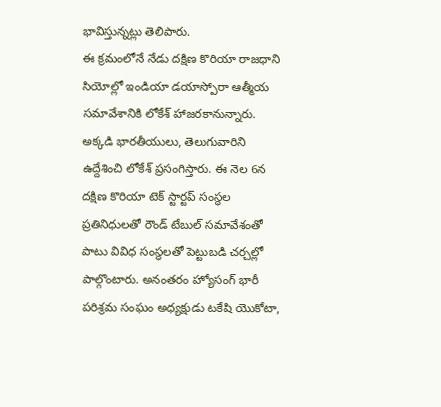భావిస్తున్నట్లు తెలిపారు.
ఈ క్రమంలోనే నేడు దక్షిణ కొరియా రాజధాని సియోల్లో ఇండియా డయాస్పోరా ఆత్మీయ సమావేశానికి లోకేశ్ హాజరకానున్నారు. అక్కడి భారతీయులు, తెలుగువారిని ఉద్దేశించి లోకేశ్ ప్రసంగిస్తారు. ఈ నెల 6న దక్షిణ కొరియా టెక్ స్టార్టప్ సంస్థల ప్రతినిధులతో రౌండ్ టేబుల్ సమావేశంతో పాటు వివిధ సంస్థలతో పెట్టుబడి చర్చల్లో పాల్గొంటారు. అనంతరం హ్యోసంగ్ భారీ పరిశ్రమ సంఘం అధ్యక్షుడు టకేషి యొకోటా,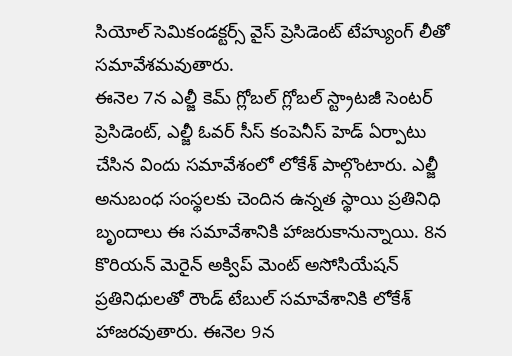సియోల్ సెమికండక్టర్స్ వైస్ ప్రెసిడెంట్ టేహ్యుంగ్ లీతో సమావేశమవుతారు.
ఈనెల 7న ఎల్జీ కెమ్ గ్లోబల్ గ్లోబల్ స్ట్రాటజీ సెంటర్ ప్రెసిడెంట్, ఎల్జీ ఓవర్ సీస్ కంపెనీస్ హెడ్ ఏర్పాటు చేసిన విందు సమావేశంలో లోకేశ్ పాల్గొంటారు. ఎల్జీ అనుబంధ సంస్థలకు చెందిన ఉన్నత స్థాయి ప్రతినిధి బృందాలు ఈ సమావేశానికి హాజరుకానున్నాయి. 8న కొరియన్ మెరైన్ అక్విప్ మెంట్ అసోసియేషన్ ప్రతినిధులతో రౌండ్ టేబుల్ సమావేశానికి లోకేశ్ హాజరవుతారు. ఈనెల 9న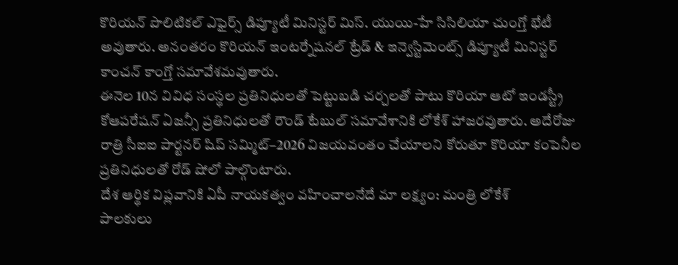కొరియన్ పొలిటికల్ ఎఫైర్స్ డిప్యూటీ మినిస్టర్ మిస్. యుయి-హే సిసిలియా చుంగ్తో భేటీ అవుతారు. అనంతరం కొరియన్ ఇంటర్నేషనల్ ట్రేడ్ & ఇన్వెస్టిమెంట్స్ డిప్యూటీ మినిస్టర్ కాంచన్ కాంగ్తో సమావేశమవుతారు.
ఈనెల 10న వివిధ సంస్థల ప్రతినిధులతో పెట్టుబడి చర్చలతో పాటు కొరియా ఆటో ఇండస్ట్రీ కోఆపరేషన్ ఏజన్సీ ప్రతినిధులతో రౌండ్ టేబుల్ సమావేశానికి లోకేశ్ హాజరవుతారు. అదేరోజు రాత్రి సీఐఐ పార్టనర్ షిప్ సమ్మిట్–2026 విజయవంతం చేయాలని కోరుతూ కొరియా కంపెనీల ప్రతినిధులతో రోడ్ షోలో పాల్గొంటారు.
దేశ ఆర్థిక విప్లవానికి ఏపీ నాయకత్వం వహించాలనేదే మా లక్ష్యం: మంత్రి లోకేశ్
పాలకులు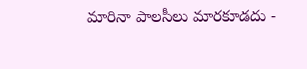మారినా పాలసీలు మారకూడదు -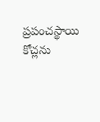ప్రపంచస్థాయి కోచ్లను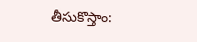తీసుకొస్తాం: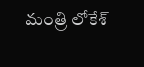మంత్రి లోకేశ్